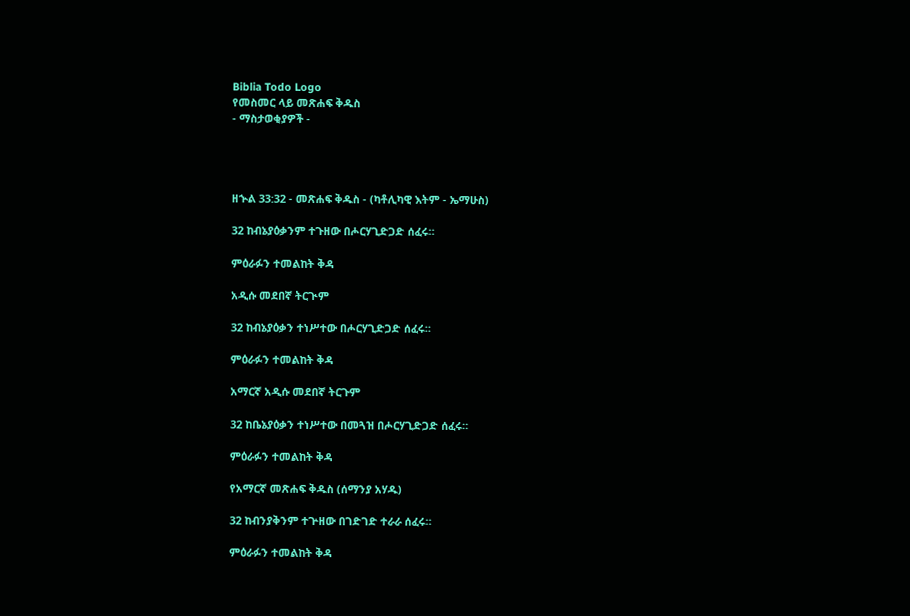Biblia Todo Logo
የመስመር ላይ መጽሐፍ ቅዱስ
- ማስታወቂያዎች -




ዘኍል 33:32 - መጽሐፍ ቅዱስ - (ካቶሊካዊ እትም - ኤማሁስ)

32 ከብኔያዕቃንም ተጉዘው በሖርሃጊድጋድ ሰፈሩ።

ምዕራፉን ተመልከት ቅዳ

አዲሱ መደበኛ ትርጒም

32 ከብኔያዕቃን ተነሥተው በሖርሃጊድጋድ ሰፈሩ።

ምዕራፉን ተመልከት ቅዳ

አማርኛ አዲሱ መደበኛ ትርጉም

32 ከቤኔያዕቃን ተነሥተው በመጓዝ በሖርሃጊድጋድ ሰፈሩ።

ምዕራፉን ተመልከት ቅዳ

የአማርኛ መጽሐፍ ቅዱስ (ሰማንያ አሃዱ)

32 ከብንያቅንም ተጕዘው በገድገድ ተራራ ሰፈሩ።

ምዕራፉን ተመልከት ቅዳ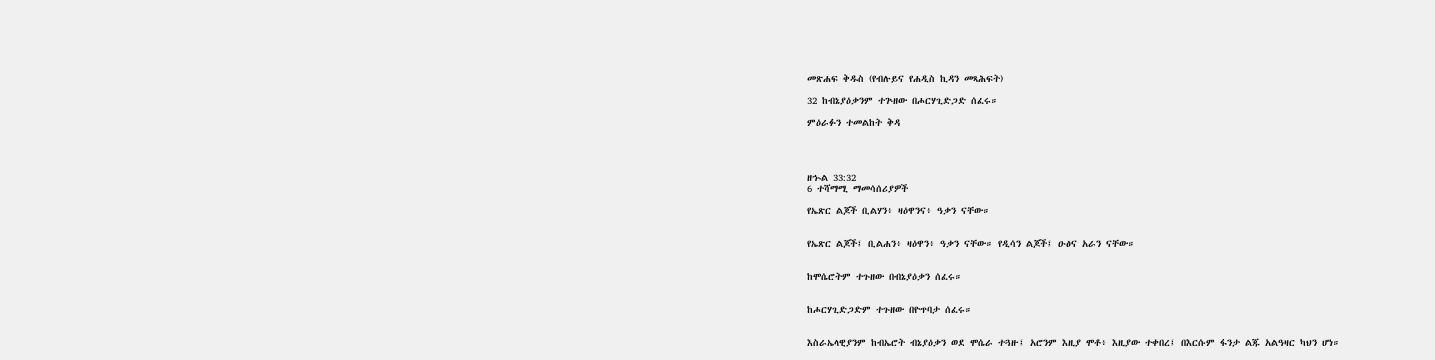መጽሐፍ ቅዱስ (የብሉይና የሐዲስ ኪዳን መጻሕፍት)

32 ከብኔያዕቃንም ተጕዘው በሖርሃጊድጋድ ሰፈሩ።

ምዕራፉን ተመልከት ቅዳ




ዘኍል 33:32
6 ተሻማሚ ማመሳሰሪያዎች

የኤጽር ልጆች ቢልሃን፥ ዛዕዋንና፥ ዓቃን ናቸው።


የኤጽር ልጆች፤ ቢልሐን፥ ዛዕዋን፥ ዓቃን ናቸው። የዲሳን ልጆች፤ ዑፅና አራን ናቸው።


ከሞሴሮትም ተጉዘው በብኔያዕቃን ሰፈሩ።


ከሖርሃጊድጋድም ተጉዘው በዮጥባታ ሰፈሩ።


እስራኤላዊያንም ከብኤሮት ብኔያዕቃን ወደ ሞሴራ ተጓዙ፤ አሮንም እዚያ ሞቶ፥ እዚያው ተቀበረ፤ በእርሱም ፋንታ ልጁ አልዓዛር ካህን ሆነ።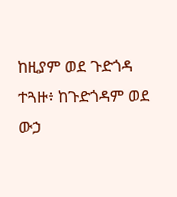ከዚያም ወደ ጉድጎዳ ተጓዙ፥ ከጉድጎዳም ወደ ውኃ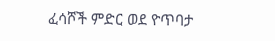ፈሳሾች ምድር ወደ ዮጥባታ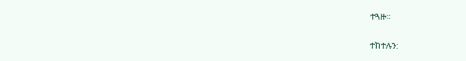ተጓዙ።


ተከተሉን: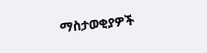ማስታወቂያዎች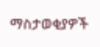ማስታወቂያዎች